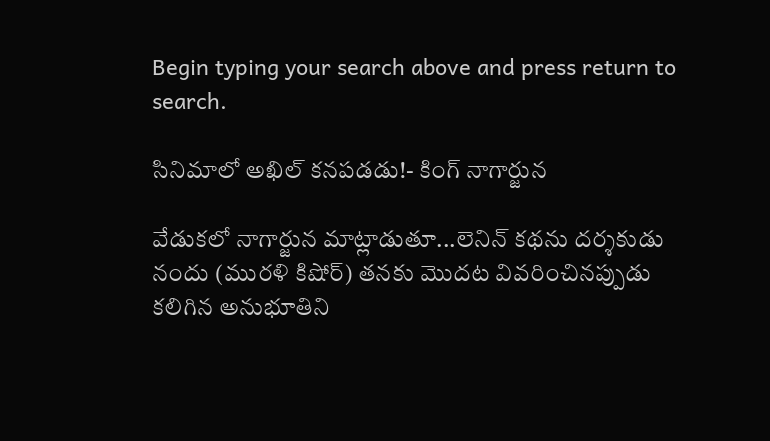Begin typing your search above and press return to search.

సినిమాలో అఖిల్ కనపడడు!- కింగ్ నాగార్జున

వేడుక‌లో నాగార్జున మాట్లాడుతూ...లెనిన్ కథను దర్శకుడు నందు (మురళి కిషోర్) తనకు మొదట వివరించినప్పుడు కలిగిన అనుభూతిని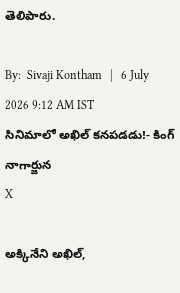తెలిపారు.

By:  Sivaji Kontham   |   6 July 2026 9:12 AM IST
సినిమాలో అఖిల్ కనపడడు!- కింగ్ నాగార్జున
X

అక్కినేని అఖిల్,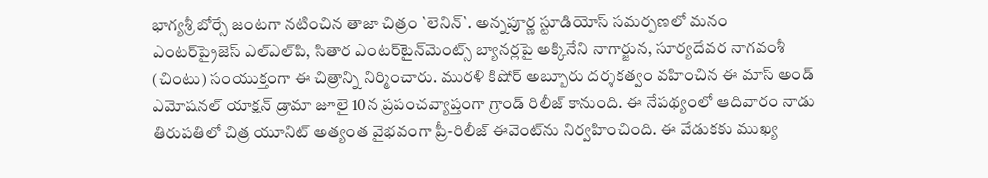భాగ్యశ్రీ బోర్సే జంటగా నటించిన తాజా చిత్రం `లెనిన్`. అన్నపూర్ణ స్టూడియోస్ సమర్పణలో మనం ఎంటర్‌ప్రైజెస్ ఎల్ఎల్‌పి, సితార ఎంటర్‌టైన్‌మెంట్స్ బ్యానర్లపై అక్కినేని నాగార్జున, సూర్యదేవర నాగవంశీ (చింటు) సంయుక్తంగా ఈ చిత్రాన్ని నిర్మించారు. మురళి కిషోర్ అబ్బూరు దర్శకత్వం వహించిన ఈ మాస్ అండ్ ఎమోషనల్ యాక్షన్ డ్రామా జూలై 10న ప్రపంచవ్యాప్తంగా గ్రాండ్ రిలీజ్ కానుంది. ఈ నేపథ్యంలో ఆదివారం నాడు తిరుపతిలో చిత్ర యూనిట్ అత్యంత వైభవంగా ప్రీ-రిలీజ్ ఈవెంట్‌ను నిర్వహించింది. ఈ వేడుకకు ముఖ్య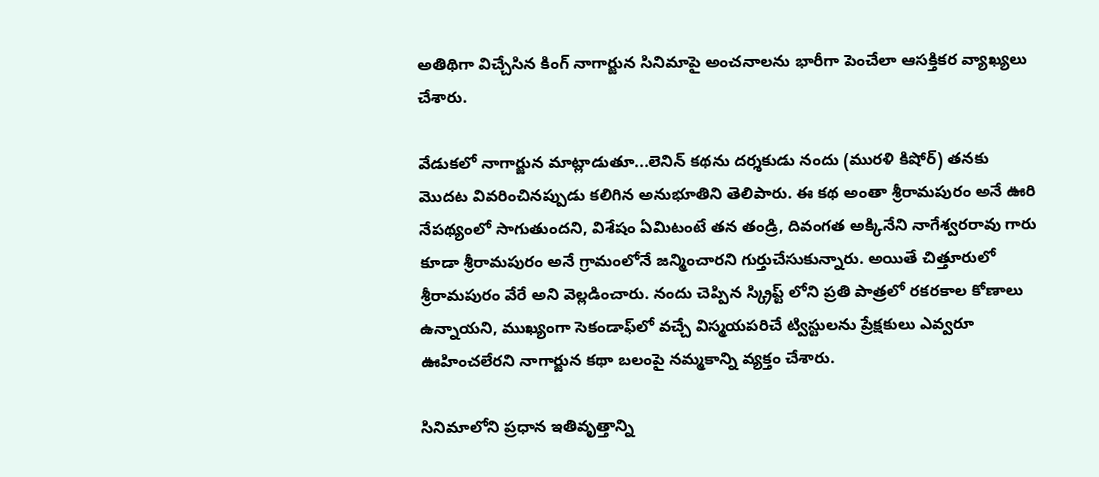అతిథిగా విచ్చేసిన కింగ్ నాగార్జున సినిమాపై అంచనాలను భారీగా పెంచేలా ఆసక్తికర వ్యాఖ్యలు చేశారు.

వేడుక‌లో నాగార్జున మాట్లాడుతూ...లెనిన్ కథను దర్శకుడు నందు (మురళి కిషోర్) తనకు మొదట వివరించినప్పుడు కలిగిన అనుభూతిని తెలిపారు. ఈ కథ అంతా శ్రీరామపురం అనే ఊరి నేపథ్యంలో సాగుతుందని, విశేషం ఏమిటంటే తన తండ్రి, దివంగత అక్కినేని నాగేశ్వరరావు గారు కూడా శ్రీరామపురం అనే గ్రామంలోనే జన్మించారని గుర్తుచేసుకున్నారు. అయితే చిత్తూరులో శ్రీ‌రామ‌పురం వేరే అని వెల్ల‌డించారు. నందు చెప్పిన స్క్రిప్ట్ లోని ప్రతి పాత్రలో రకరకాల కోణాలు ఉన్నాయని, ముఖ్యంగా సెకండాఫ్‌లో వచ్చే విస్మయపరిచే ట్విస్టులను ప్రేక్షకులు ఎవ్వరూ ఊహించలేరని నాగార్జున కథా బలంపై నమ్మకాన్ని వ్యక్తం చేశారు.

సినిమాలోని ప్రధాన ఇతివృత్తాన్ని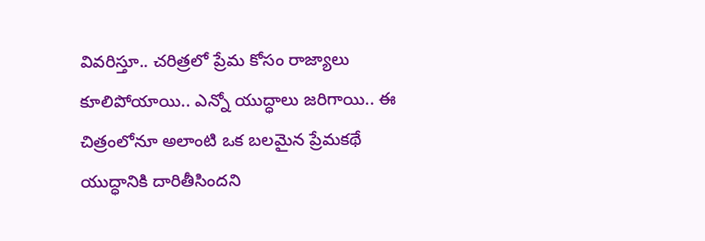వివరిస్తూ.. చరిత్రలో ప్రేమ కోసం రాజ్యాలు కూలిపోయాయి.. ఎన్నో యుద్ధాలు జరిగాయి.. ఈ చిత్రంలోనూ అలాంటి ఒక బలమైన ప్రేమకథే యుద్ధానికి దారితీసిందని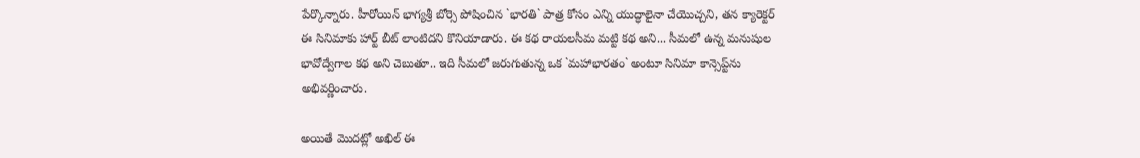పేర్కొన్నారు. హీరోయిన్ భాగ్యశ్రీ బోర్సె పోషించిన `భారతి` పాత్ర కోసం ఎన్ని యుద్ధాలైనా చేయొచ్చని, త‌న‌ క్యారెక్టర్ ఈ సినిమాకు హార్ట్ బీట్ లాంటిదని కొనియాడారు. ఈ కథ రాయలసీమ మట్టి కథ అని... సీమలో ఉన్న మనుషుల భావోద్వేగాల కథ అని చెబుతూ.. ఇది సీమలో జరుగుతున్న ఒక `మహాభారతం` అంటూ సినిమా కాన్సెప్ట్‌ను అభివర్ణించారు.

అయితే మొదట్లో అఖిల్ ఈ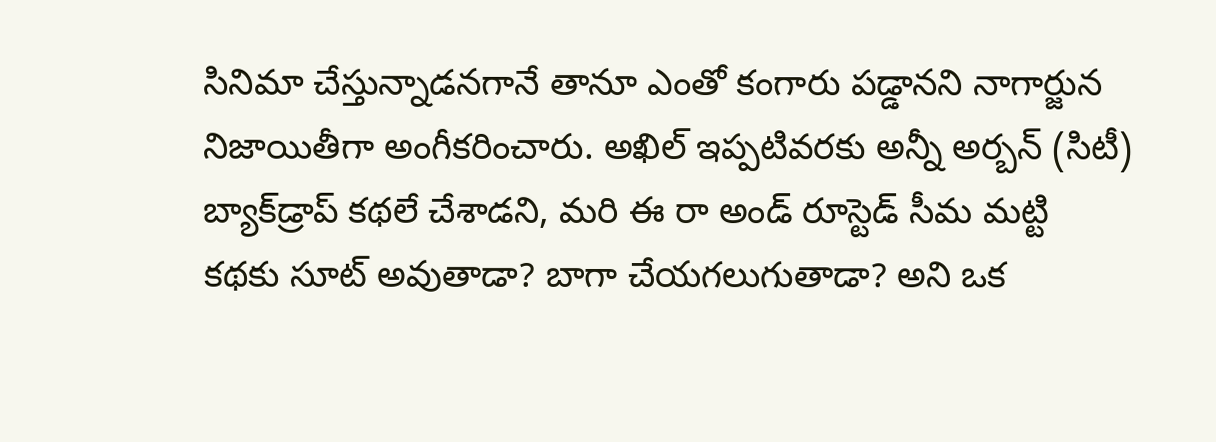సినిమా చేస్తున్నాడనగానే తానూ ఎంతో కంగారు పడ్డానని నాగార్జున నిజాయితీగా అంగీకరించారు. అఖిల్ ఇప్పటివరకు అన్నీ అర్బన్ (సిటీ) బ్యాక్‌డ్రాప్ కథలే చేశాడని, మరి ఈ రా అండ్ రూస్టెడ్ సీమ మట్టి కథకు సూట్ అవుతాడా? బాగా చేయగలుగుతాడా? అని ఒక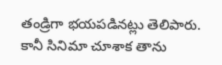తండ్రిగా భయపడినట్లు తెలిపారు. కానీ సినిమా చూశాక తాను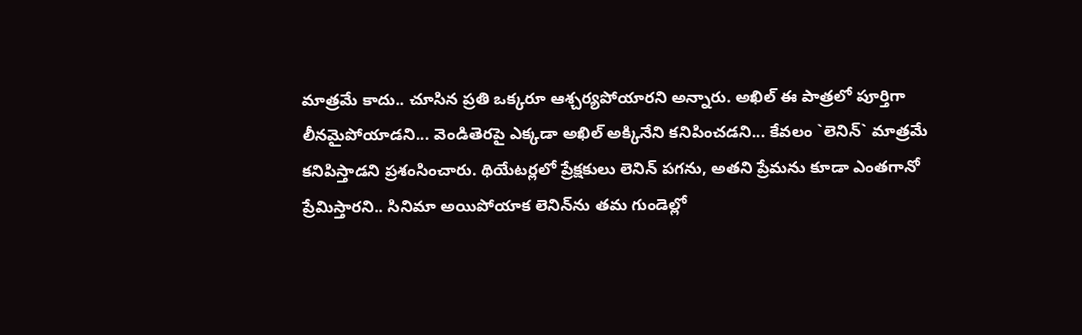మాత్రమే కాదు.. చూసిన ప్రతి ఒక్కరూ ఆశ్చర్యపోయారని అన్నారు. అఖిల్ ఈ పాత్రలో పూర్తిగా లీనమైపోయాడని... వెండితెరపై ఎక్కడా అఖిల్ అక్కినేని కనిపించడని... కేవలం `లెనిన్` మాత్రమే కనిపిస్తాడని ప్రశంసించారు. థియేటర్లలో ప్రేక్షకులు లెనిన్ పగను, అతని ప్రేమను కూడా ఎంతగానో ప్రేమిస్తారని.. సినిమా అయిపోయాక లెనిన్‌ను తమ గుండెల్లో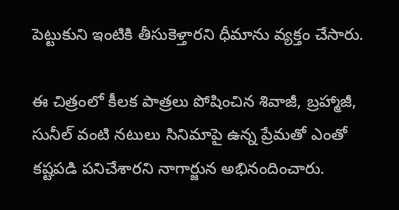పెట్టుకుని ఇంటికి తీసుకెళ్తారని ధీమాను వ్య‌క్తం చేసారు.

ఈ చిత్రంలో కీలక పాత్రలు పోషించిన శివాజీ, బ్రహ్మాజీ, సునీల్ వంటి నటులు సినిమాపై ఉన్న ప్రేమతో ఎంతో కష్టపడి పనిచేశారని నాగార్జున అభినందించారు.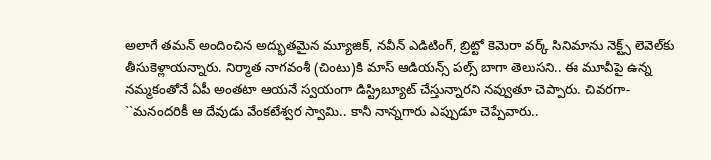అలాగే తమన్ అందించిన అద్భుతమైన మ్యూజిక్, నవీన్ ఎడిటింగ్, బ్రిట్టో కెమెరా వర్క్ సినిమాను నెక్ట్స్ లెవెల్‌కు తీసుకెళ్లాయన్నారు. నిర్మాత నాగవంశీ (చింటు)కి మాస్ ఆడియన్స్ పల్స్ బాగా తెలుసని.. ఈ మూవీపై ఉన్న నమ్మకంతోనే ఏపీ అంతటా ఆయనే స్వయంగా డిస్ట్రిబ్యూట్ చేస్తున్నారని నవ్వుతూ చెప్పారు. చివరగా- ``మనందరికీ ఆ దేవుడు వేంకటేశ్వర స్వామి.. కానీ నాన్నగారు ఎప్పుడూ చెప్పేవారు..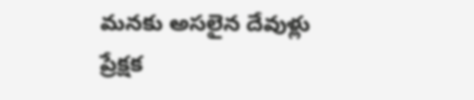మనకు అసలైన దేవుళ్లు ప్రేక్షక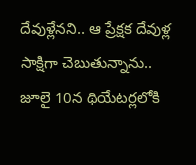దేవుళ్లేనని.. ఆ ప్రేక్షక దేవుళ్ల సాక్షిగా చెబుతున్నాను.. జూలై 10న థియేటర్లలోకి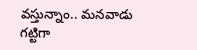వస్తున్నాం.. మనవాడు గట్టిగా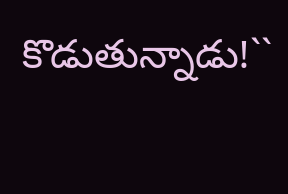కొడుతున్నాడు!``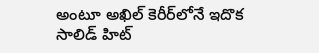అంటూ అఖిల్ కెరీర్‌లోనే ఇదొక సాలిడ్ హిట్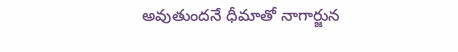అవుతుందనే ధీమాతో నాగార్జున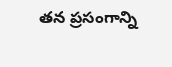తన ప్రసంగాన్ని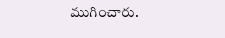ముగించారు.